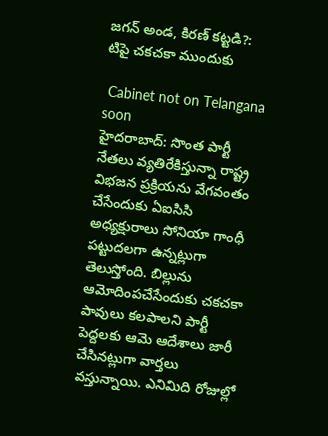జగన్ అండ, కిరణ్ కట్టడి?: టిపై చకచకా ముందుకు

 Cabinet not on Telangana soon
హైదరాబాద్: సొంత పార్టీ నేతలు వ్యతిరేకిస్తున్నా రాష్ట్ర విభజన ప్రక్రియను వేగవంతం చేసేందుకు ఏఐసిసి అధ్యక్షురాలు సోనియా గాంధీ పట్టుదలగా ఉన్నట్లుగా తెలుస్తోంది. బిల్లును ఆమోదింపచేసేందుకు చకచకా పావులు కలపాలని పార్టీ పెద్దలకు ఆమె ఆదేశాలు జారీ చేసినట్లుగా వార్తలు వస్తున్నాయి. ఎనిమిది రోజుల్లో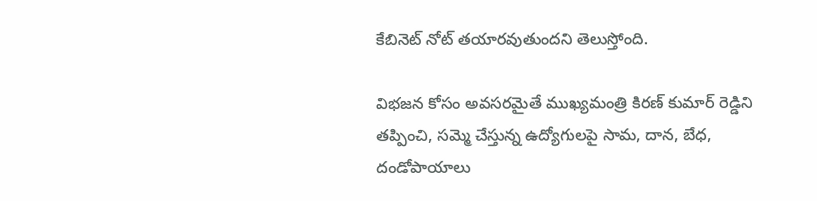కేబినెట్ నోట్ తయారవుతుందని తెలుస్తోంది.

విభజన కోసం అవసరమైతే ముఖ్యమంత్రి కిరణ్ కుమార్ రెడ్డిని తప్పించి, సమ్మె చేస్తున్న ఉద్యోగులపై సామ, దాన, బేధ, దండోపాయాలు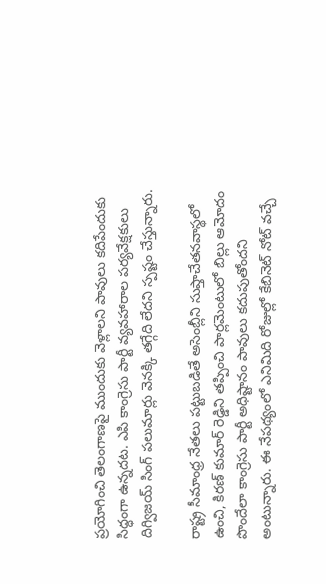ప్రయోగించి తెలంగాణపై ముందుకు వెళ్లాలని పావులు కదిపేందుకు సిద్ధంగా ఉన్నదట. ఎపి కాంగ్రెసు పార్టీ వ్యవహారాల పర్యవేక్షకులు దిగ్విజయ్ సింగ్ పలుమార్లు వెనక్కి తగ్గేది లేదని స్పష్టం చేస్తున్నారు.

రాష్ట్ర సీమాంధ్ర నేతలు పట్టుబడితే అసెంబ్లీని సుప్తాచేతనవాస్థలో ఉంచి, కిరణ్ కుమార్ రెడ్డిని తప్పించి పార్లమెంటులో బిల్లు ఆమోదం పొందేలా కాంగ్రెసు పార్టీ అధిష్టానం పావులు కదుపుతోందని అంటున్నారు. ఈ నేపథ్యంలో ఎనిమిది రోజుల్లో కేబినెట్ నోట్ వచ్చే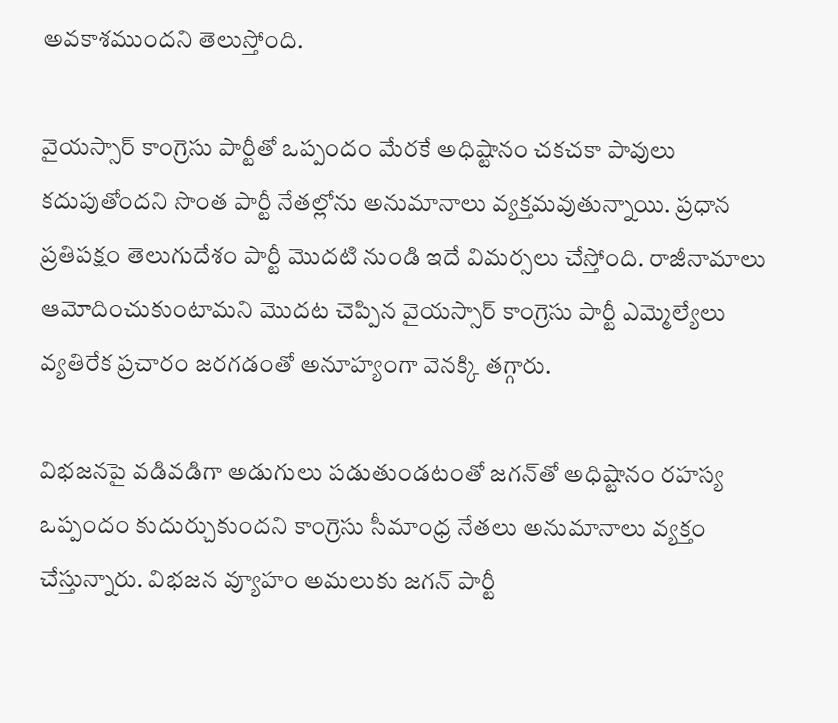అవకాశముందని తెలుస్తోంది.

వైయస్సార్ కాంగ్రెసు పార్టీతో ఒప్పందం మేరకే అధిష్టానం చకచకా పావులు కదుపుతోందని సొంత పార్టీ నేతల్లోను అనుమానాలు వ్యక్తమవుతున్నాయి. ప్రధాన ప్రతిపక్షం తెలుగుదేశం పార్టీ మొదటి నుండి ఇదే విమర్సలు చేస్తోంది. రాజీనామాలు ఆమోదించుకుంటామని మొదట చెప్పిన వైయస్సార్ కాంగ్రెసు పార్టీ ఎమ్మెల్యేలు వ్యతిరేక ప్రచారం జరగడంతో అనూహ్యంగా వెనక్కి తగ్గారు.

విభజనపై వడివడిగా అడుగులు పడుతుండటంతో జగన్‌తో అధిష్టానం రహస్య ఒప్పందం కుదుర్చుకుందని కాంగ్రెసు సీమాంధ్ర నేతలు అనుమానాలు వ్యక్తం చేస్తున్నారు. విభజన వ్యూహం అమలుకు జగన్ పార్టీ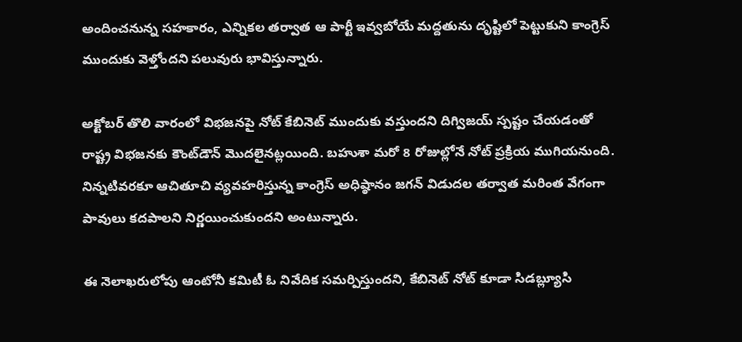అందించనున్న సహకారం, ఎన్నికల తర్వాత ఆ పార్టీ ఇవ్వబోయే మద్దతును దృష్టిలో పెట్టుకుని కాంగ్రెస్ ముందుకు వెళ్తోందని పలువురు భావిస్తున్నారు.

అక్టోబర్ తొలి వారంలో విభజనపై నోట్ కేబినెట్ ముందుకు వస్తుందని దిగ్విజయ్ స్పష్టం చేయడంతో రాష్ట్ర విభజనకు కౌంట్‌డౌన్ మొదలైనట్లయింది. బహుశా మరో 8 రోజుల్లోనే నోట్ ప్రక్రియ ముగియనుంది. నిన్నటివరకూ ఆచితూచి వ్యవహరిస్తున్న కాంగ్రెస్ అధిష్ఠానం జగన్ విడుదల తర్వాత మరింత వేగంగా పావులు కదపాలని నిర్ణయించుకుందని అంటున్నారు.

ఈ నెలాఖరులోపు ఆంటోనీ కమిటీ ఓ నివేదిక సమర్పిస్తుందని, కేబినెట్ నోట్ కూడా సిడబ్ల్యూసి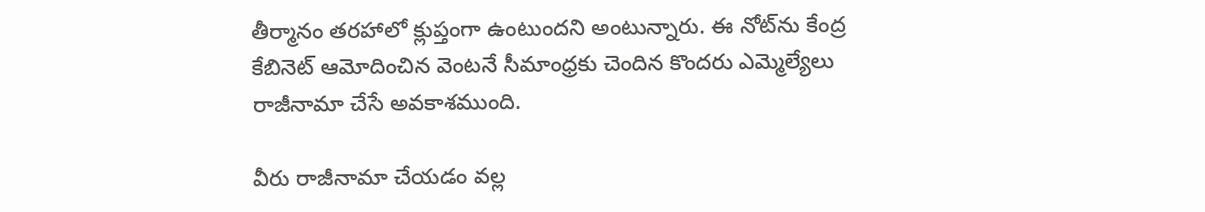తీర్మానం తరహాలో క్లుప్తంగా ఉంటుందని అంటున్నారు. ఈ నోట్‌ను కేంద్ర కేబినెట్ ఆమోదించిన వెంటనే సీమాంధ్రకు చెందిన కొందరు ఎమ్మెల్యేలు రాజీనామా చేసే అవకాశముంది.

వీరు రాజీనామా చేయడం వల్ల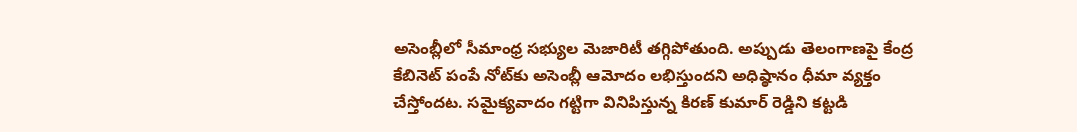అసెంబ్లీలో సీమాంధ్ర సభ్యుల మెజారిటీ తగ్గిపోతుంది. అప్పుడు తెలంగాణపై కేంద్ర కేబినెట్ పంపే నోట్‌కు అసెంబ్లీ ఆమోదం లభిస్తుందని అధిష్ఠానం ధీమా వ్యక్తం చేస్తోందట. సమైక్యవాదం గట్టిగా వినిపిస్తున్న కిరణ్ కుమార్ రెడ్డిని కట్టడి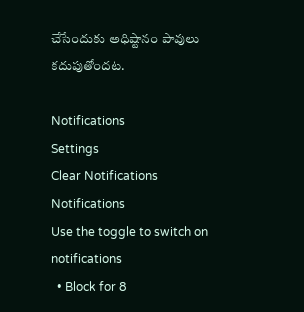చేసేందుకు అధిష్టానం పావులు కదుపుతోందట.

Notifications
Settings
Clear Notifications
Notifications
Use the toggle to switch on notifications
  • Block for 8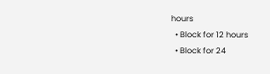hours
  • Block for 12 hours
  • Block for 24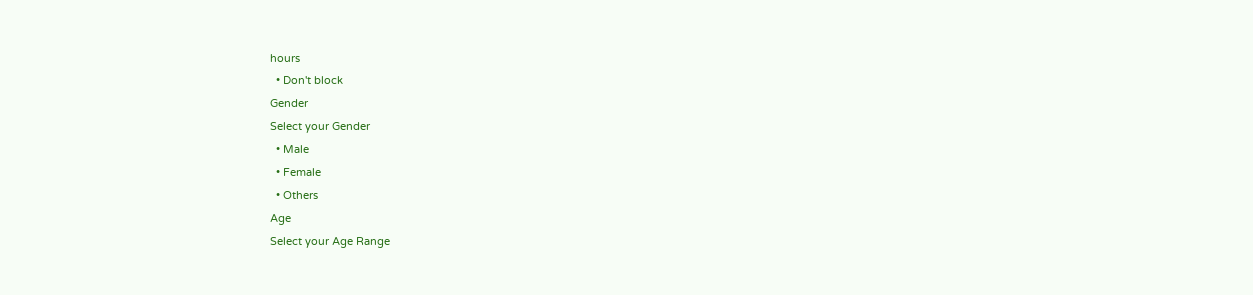hours
  • Don't block
Gender
Select your Gender
  • Male
  • Female
  • Others
Age
Select your Age Range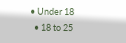• Under 18
  • 18 to 25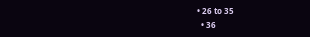• 26 to 35
  • 36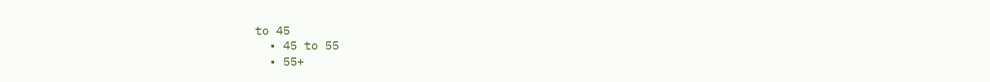to 45
  • 45 to 55
  • 55+